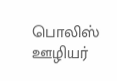பொலிஸ் ஊழியர்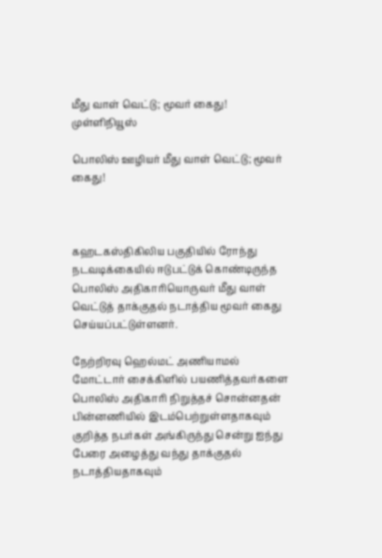மீது வாள் வெட்டு; மூவர் கைது! முள்ளிநியூஸ்

பொலிஸ் ஊழியர் மீது வாள் வெட்டு; மூவர் கைது!



கஹடகஸ்திகிலிய பகுதியில் ரோந்து நடவடிக்கையில் ஈடுபட்டுக் கொண்டிருந்த பொலிஸ் அதிகாரியொருவர் மீது வாள் வெட்டுத் தாக்குதல் நடாத்திய மூவர் கைது செய்யப்பட்டுள்ளனர்.

நேற்றிரவு ஹெல்மட் அணியாமல் மோட்டார் சைக்கிளில் பயணித்தவர்களை பொலிஸ் அதிகாரி நிறுத்தச் சொன்னதன் பின்னணியில் இடம்பெற்றுள்ளதாகவும் குறித்த நபர்கள் அங்கிருந்து சென்று ஐந்து பேரை அழைத்து வந்து தாக்குதல் நடாத்தியதாகவும்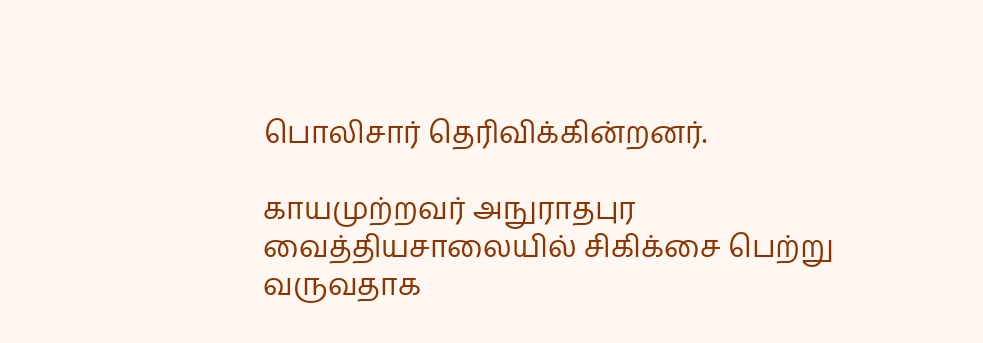பொலிசார் தெரிவிக்கின்றனர்.

காயமுற்றவர் அநுராதபுர வைத்தியசாலையில் சிகிக்சை பெற்று வருவதாக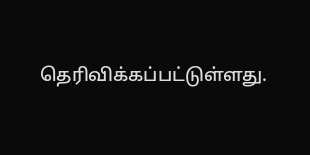தெரிவிக்கப்பட்டுள்ளது.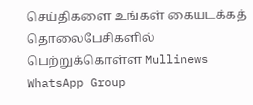செய்திகளை உங்கள் கையடக்கத் தொலைபேசிகளில் பெற்றுக்கொள்ள Mullinews WhatsApp Group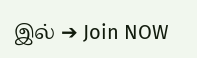இல் ➔ Join NOW